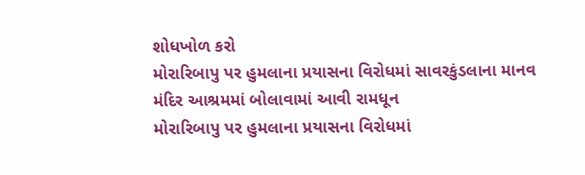શોધખોળ કરો
મોરારિબાપુ પર હુમલાના પ્રયાસના વિરોધમાં સાવરકુંડલાના માનવ મંદિર આશ્રમમાં બોલાવામાં આવી રામધૂન
મોરારિબાપુ પર હુમલાના પ્રયાસના વિરોધમાં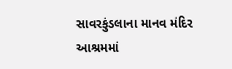સાવરકુંડલાના માનવ મંદિર આશ્રમમાં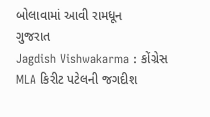બોલાવામાં આવી રામધૂન
ગુજરાત
Jagdish Vishwakarma : કોંગ્રેસ MLA કિરીટ પટેલની જગદીશ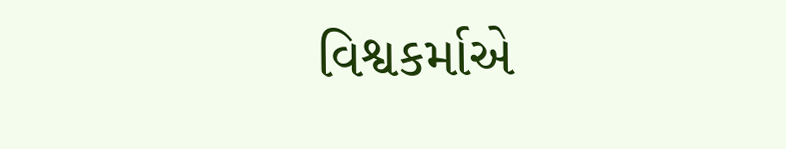વિશ્વકર્માએ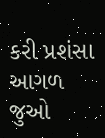કરી પ્રશંસા
આગળ જુઓ